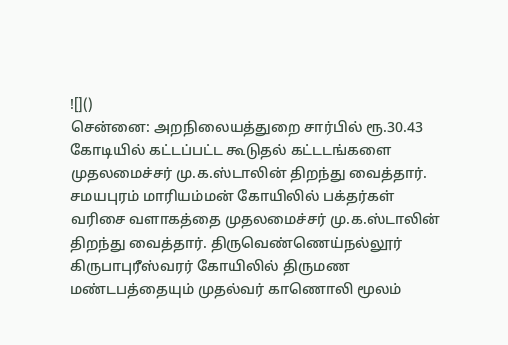![]()
சென்னை: அறநிலையத்துறை சார்பில் ரூ.30.43 கோடியில் கட்டப்பட்ட கூடுதல் கட்டடங்களை முதலமைச்சர் மு.க.ஸ்டாலின் திறந்து வைத்தார். சமயபுரம் மாரியம்மன் கோயிலில் பக்தர்கள் வரிசை வளாகத்தை முதலமைச்சர் மு.க.ஸ்டாலின் திறந்து வைத்தார். திருவெண்ணெய்நல்லூர் கிருபாபுரீஸ்வரர் கோயிலில் திருமண மண்டபத்தையும் முதல்வர் காணொலி மூலம்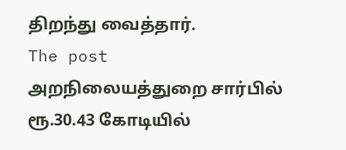திறந்து வைத்தார்.
The post அறநிலையத்துறை சார்பில் ரூ.30.43 கோடியில்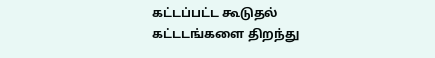கட்டப்பட்ட கூடுதல் கட்டடங்களை திறந்து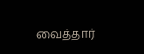வைத்தார்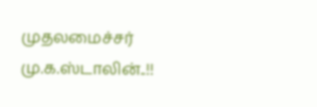முதலமைச்சர் மு.க.ஸ்டாலின்..!!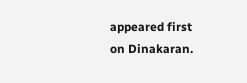appeared first on Dinakaran.